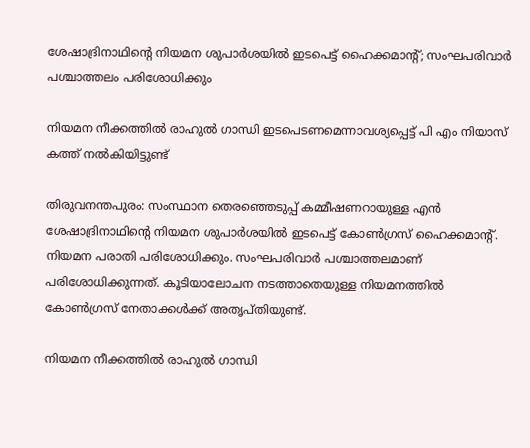ശേഷാദ്രിനാഥിന്റെ നിയമന ശുപാര്‍ശയില്‍ ഇടപെട്ട് ഹൈക്കമാന്റ്; സംഘപരിവാര്‍ പശ്ചാത്തലം പരിശോധിക്കും

നിയമന നീക്കത്തില്‍ രാഹുല്‍ ഗാന്ധി ഇടപെടണമെന്നാവശ്യപ്പെട്ട് പി എം നിയാസ് കത്ത് നല്‍കിയിട്ടുണ്ട്

തിരുവനന്തപുരം: സംസ്ഥാന തെരഞ്ഞെടുപ്പ് കമ്മീഷണറായുള്ള എന്‍ ശേഷാദ്രിനാഥിന്റെ നിയമന ശുപാര്‍ശയില്‍ ഇടപെട്ട് കോണ്‍ഗ്രസ് ഹൈക്കമാന്റ്. നിയമന പരാതി പരിശോധിക്കും. സംഘപരിവാര്‍ പശ്ചാത്തലമാണ് പരിശോധിക്കുന്നത്. കൂടിയാലോചന നടത്താതെയുള്ള നിയമനത്തില്‍ കോണ്‍ഗ്രസ് നേതാക്കള്‍ക്ക് അതൃപ്തിയുണ്ട്.

നിയമന നീക്കത്തില്‍ രാഹുല്‍ ഗാന്ധി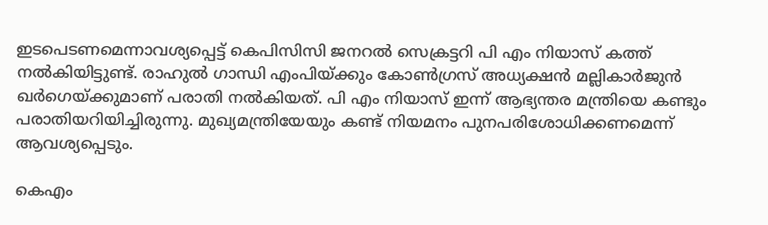ഇടപെടണമെന്നാവശ്യപ്പെട്ട് കെപിസിസി ജനറല്‍ സെക്രട്ടറി പി എം നിയാസ് കത്ത് നല്‍കിയിട്ടുണ്ട്. രാഹുല്‍ ഗാന്ധി എംപിയ്ക്കും കോണ്‍ഗ്രസ് അധ്യക്ഷന്‍ മല്ലികാര്‍ജുന്‍ ഖര്‍ഗെയ്ക്കുമാണ് പരാതി നല്‍കിയത്. പി എം നിയാസ് ഇന്ന് ആഭ്യന്തര മന്ത്രിയെ കണ്ടും പരാതിയറിയിച്ചിരുന്നു. മുഖ്യമന്ത്രിയേയും കണ്ട് നിയമനം പുനപരിശോധിക്കണമെന്ന് ആവശ്യപ്പെടും.

കെഎം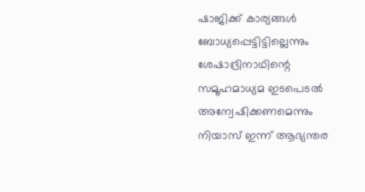ഷാജിക്ക് കാര്യങ്ങള്‍ ബോധ്യപ്പെട്ടിട്ടില്ലെന്നും ശേഷാദ്രിനാഥിന്റെ സമൂഹമാധ്യമ ഇടപെടല്‍ അന്വേഷിക്കണമെന്നും നിയാസ് ഇന്ന് ആഭ്യന്തര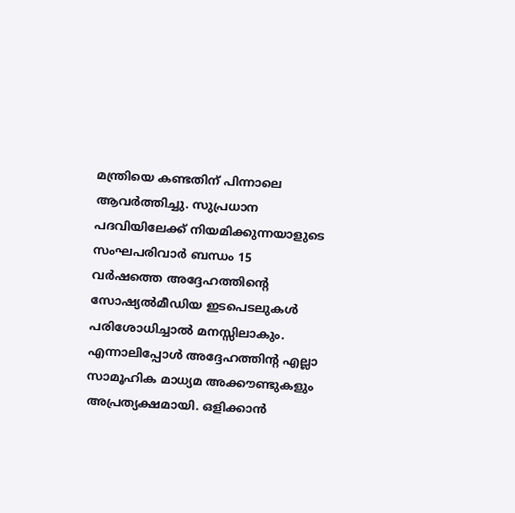മന്ത്രിയെ കണ്ടതിന് പിന്നാലെ ആവര്‍ത്തിച്ചു. സുപ്രധാന പദവിയിലേക്ക് നിയമിക്കുന്നയാളുടെ സംഘപരിവാര്‍ ബന്ധം 15 വര്‍ഷത്തെ അദ്ദേഹത്തിന്റെ സോഷ്യല്‍മീഡിയ ഇടപെടലുകള്‍ പരിശോധിച്ചാല്‍ മനസ്സിലാകും. എന്നാലിപ്പോള്‍ അദ്ദേഹത്തിന്റ എല്ലാ സാമൂഹിക മാധ്യമ അക്കൗണ്ടുകളും അപ്രത്യക്ഷമായി. ഒളിക്കാന്‍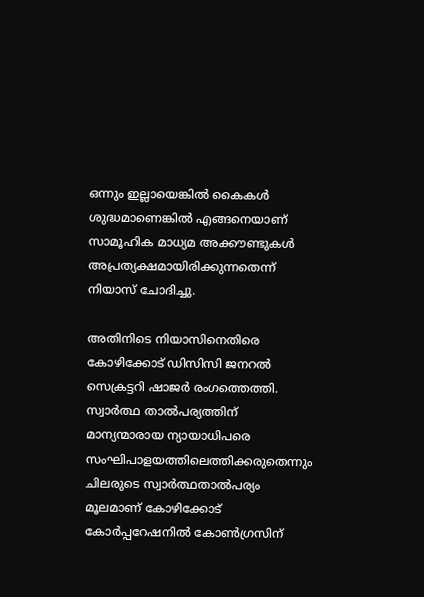ഒന്നും ഇല്ലായെങ്കില്‍ കൈകള്‍ ശുദ്ധമാണെങ്കില്‍ എങ്ങനെയാണ് സാമൂഹിക മാധ്യമ അക്കൗണ്ടുകള്‍ അപ്രത്യക്ഷമായിരിക്കുന്നതെന്ന് നിയാസ് ചോദിച്ചു.

അതിനിടെ നിയാസിനെതിരെ കോഴിക്കോട് ഡിസിസി ജനറല്‍ സെക്രട്ടറി ഷാജര്‍ രംഗത്തെത്തി. സ്വാര്‍ത്ഥ താല്‍പര്യത്തിന് മാന്യന്മാരായ ന്യായാധിപരെ സംഘിപാളയത്തിലെത്തിക്കരുതെന്നും ചിലരുടെ സ്വാര്‍ത്ഥതാല്‍പര്യം മൂലമാണ് കോഴിക്കോട് കോര്‍പ്പറേഷനില്‍ കോണ്‍ഗ്രസിന്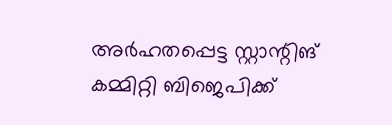അര്‍ഹതപ്പെട്ട സ്റ്റാന്റിങ് കമ്മിറ്റി ബിജെപിക്ക്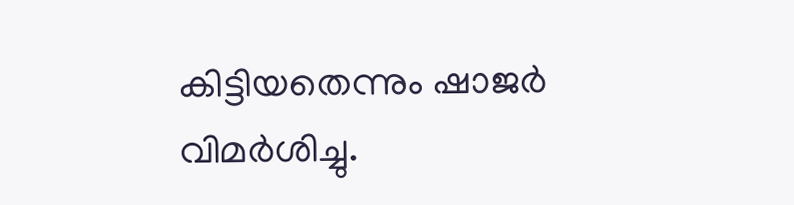കിട്ടിയതെന്നും ഷാജര്‍ വിമര്‍ശിച്ചു.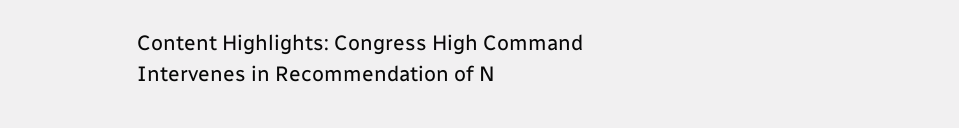Content Highlights: Congress High Command Intervenes in Recommendation of N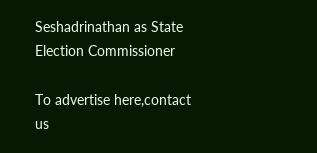Seshadrinathan as State Election Commissioner

To advertise here,contact us